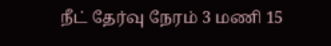நீட் தேர்வு நேரம் 3 மணி 15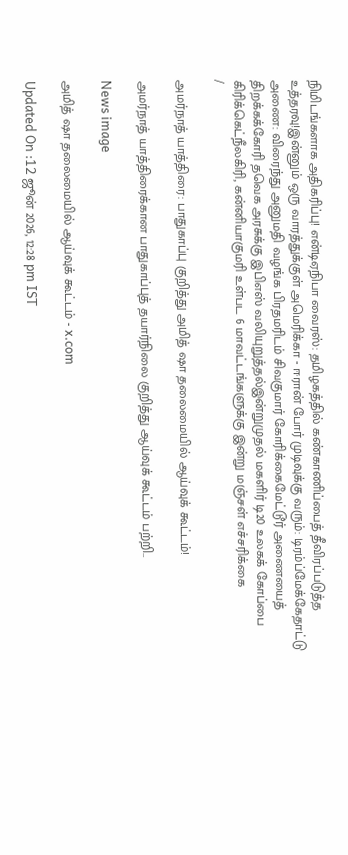நிமிடங்களாக அதிகரிப்பு! என்டிஏநிபா வைரஸ்: தமிழகத்தில் கண்காணிப்பைத் தீவிரப்படுத்த உத்தரவு!இன்னும் ஒரு வாரத்துக்குள் அமெரிக்கா - ஈரான் போர் முடிவுக்கு வரும்: டிரம்ப்மேக்கேதாட்டு அணை: விரைந்து அனுமதி வழங்க பிரதமரிடம் சிவகுமார் கோரிக்கைமேட்டூர் அணையைத் திறக்கக்கோரி தவெக அரசுக்கு இபிஎஸ் வலியுறுத்தல்இன்றுமுதல் மகளிர் டி20 உலகக் கோப்பை கிரிக்கெட்நீலகிரி, கன்னியாகுமரி உள்பட 6 மாவட்டங்களுக்கு இன்று மஞ்சள் எச்சரிக்கை
/

அமர்நாத் யாத்திரை: பாதுகாப்பு குறித்து அமித் ஷா தலைமையில் ஆய்வுக் கூட்டம்!

அமர்நாத் யாத்திரைக்கான பாதுகாப்புத் தயார்நிலை குறித்து ஆய்வுக் கூட்டம் பற்றி..

News image

அமித் ஷா தலைமையில் ஆய்வுக் கூட்டம் - x.com

Updated On :12 ஜூன் 2026, 12:28 pm IST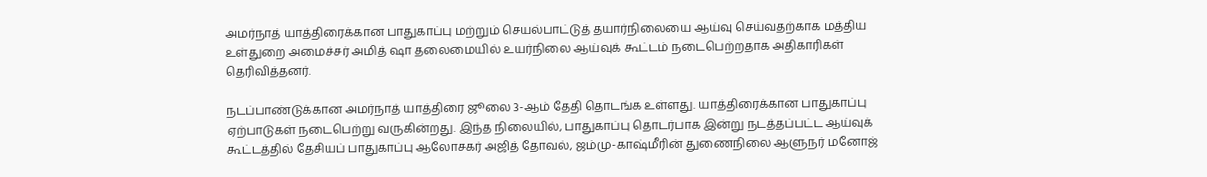அமர்நாத் யாத்திரைக்கான பாதுகாப்பு மற்றும் செயல்பாட்டுத் தயார்நிலையை ஆய்வு செய்வதற்காக மத்திய உள்துறை அமைச்சர் அமித் ஷா தலைமையில் உயர்நிலை ஆய்வுக் கூட்டம் நடைபெற்றதாக அதிகாரிகள் தெரிவித்தனர்.

நடப்பாண்டுக்கான அமர்நாத் யாத்திரை ஜூலை 3-ஆம் தேதி தொடங்க உள்ளது. யாத்திரைக்கான பாதுகாப்பு ஏற்பாடுகள் நடைபெற்று வருகின்றது. இந்த நிலையில், பாதுகாப்பு தொடர்பாக இன்று நடத்தப்பட்ட ஆய்வுக் கூட்டத்தில் தேசியப் பாதுகாப்பு ஆலோசகர் அஜித் தோவல், ஜம்மு-காஷ்மீரின் துணைநிலை ஆளுநர் மனோஜ்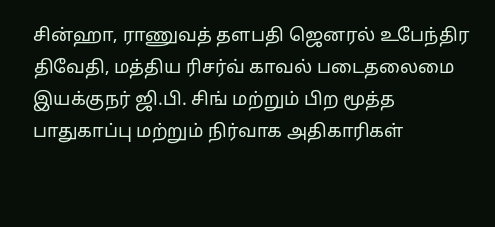சின்ஹா, ராணுவத் தளபதி ஜெனரல் உபேந்திர திவேதி, மத்திய ரிசர்வ் காவல் படைதலைமை இயக்குநர் ஜி.பி. சிங் மற்றும் பிற மூத்த பாதுகாப்பு மற்றும் நிர்வாக அதிகாரிகள்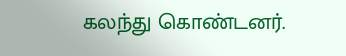கலந்து கொண்டனர்.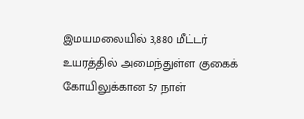இமயமலையில் 3,880 மீட்டர் உயரத்தில் அமைந்துள்ள குகைக் கோயிலுக்கான 57 நாள்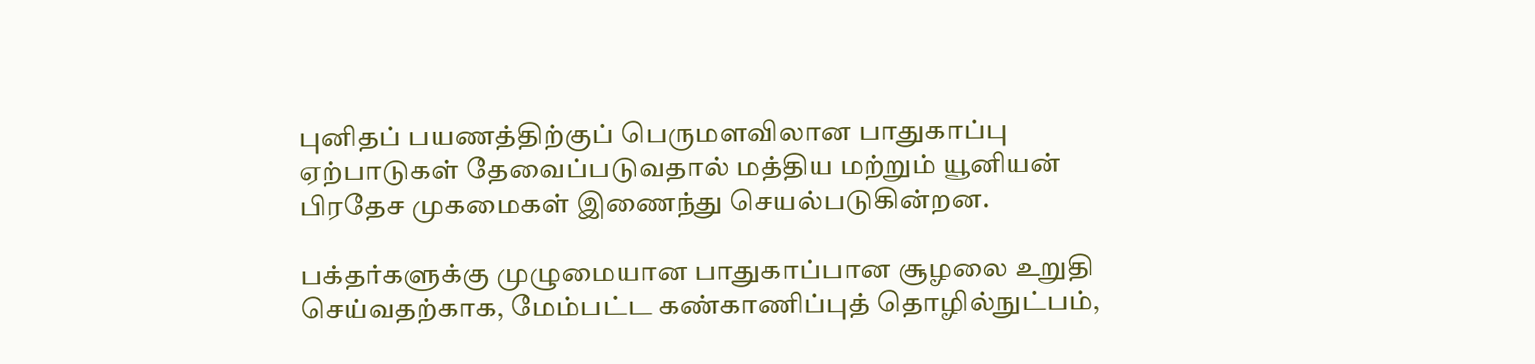புனிதப் பயணத்திற்குப் பெருமளவிலான பாதுகாப்பு ஏற்பாடுகள் தேவைப்படுவதால் மத்திய மற்றும் யூனியன் பிரதேச முகமைகள் இணைந்து செயல்படுகின்றன.

பக்தர்களுக்கு முழுமையான பாதுகாப்பான சூழலை உறுதி செய்வதற்காக, மேம்பட்ட கண்காணிப்புத் தொழில்நுட்பம்,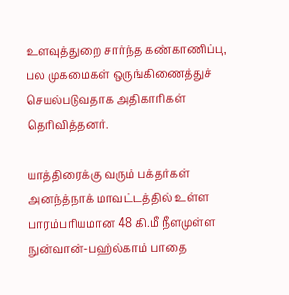உளவுத்துறை சார்ந்த கண்காணிப்பு, பல முகமைகள் ஒருங்கிணைத்துச் செயல்படுவதாக அதிகாரிகள் தெரிவித்தனர்.

யாத்திரைக்கு வரும் பக்தர்கள் அனந்த்நாக் மாவட்டத்தில் உள்ள பாரம்பரியமான 48 கி.மீ நீளமுள்ள நுன்வான்-பஹ்ல்காம் பாதை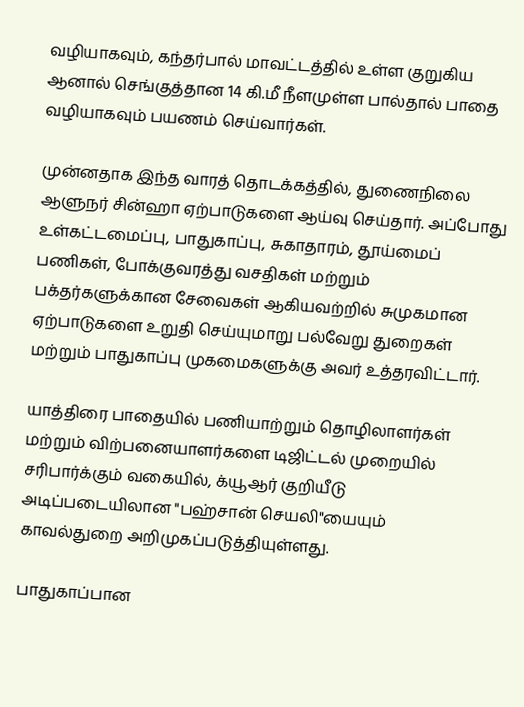வழியாகவும், கந்தர்பால் மாவட்டத்தில் உள்ள குறுகிய ஆனால் செங்குத்தான 14 கி.மீ நீளமுள்ள பால்தால் பாதை வழியாகவும் பயணம் செய்வார்கள்.

முன்னதாக இந்த வாரத் தொடக்கத்தில், துணைநிலை ஆளுநர் சின்ஹா ஏற்பாடுகளை ஆய்வு செய்தார். அப்போது உள்கட்டமைப்பு, பாதுகாப்பு, சுகாதாரம், தூய்மைப் பணிகள், போக்குவரத்து வசதிகள் மற்றும் பக்தர்களுக்கான சேவைகள் ஆகியவற்றில் சுமுகமான ஏற்பாடுகளை உறுதி செய்யுமாறு பல்வேறு துறைகள் மற்றும் பாதுகாப்பு முகமைகளுக்கு அவர் உத்தரவிட்டார்.

யாத்திரை பாதையில் பணியாற்றும் தொழிலாளர்கள் மற்றும் விற்பனையாளர்களை டிஜிட்டல் முறையில் சரிபார்க்கும் வகையில், க்யூஆர் குறியீடு அடிப்படையிலான "பஹ்சான் செயலி"யையும் காவல்துறை அறிமுகப்படுத்தியுள்ளது.

பாதுகாப்பான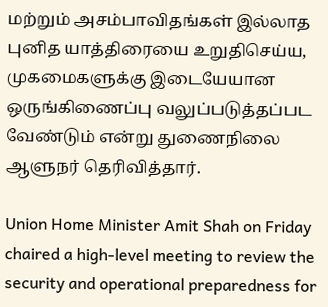மற்றும் அசம்பாவிதங்கள் இல்லாத புனித யாத்திரையை உறுதிசெய்ய, முகமைகளுக்கு இடையேயான ஒருங்கிணைப்பு வலுப்படுத்தப்பட வேண்டும் என்று துணைநிலை ஆளுநர் தெரிவித்தார்.

Union Home Minister Amit Shah on Friday chaired a high-level meeting to review the security and operational preparedness for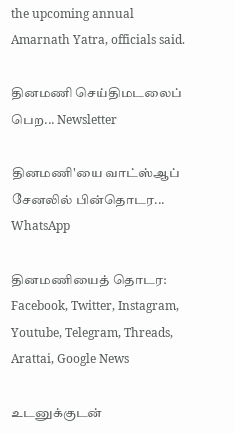the upcoming annual Amarnath Yatra, officials said.

தினமணி செய்திமடலைப் பெற... Newsletter

தினமணி'யை வாட்ஸ்ஆப் சேனலில் பின்தொடர... WhatsApp

தினமணியைத் தொடர: Facebook, Twitter, Instagram, Youtube, Telegram, Threads, Arattai, Google News

உடனுக்குடன்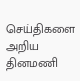செய்திகளை அறிய தினமணி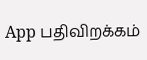App பதிவிறக்கம்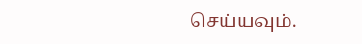செய்யவும்.